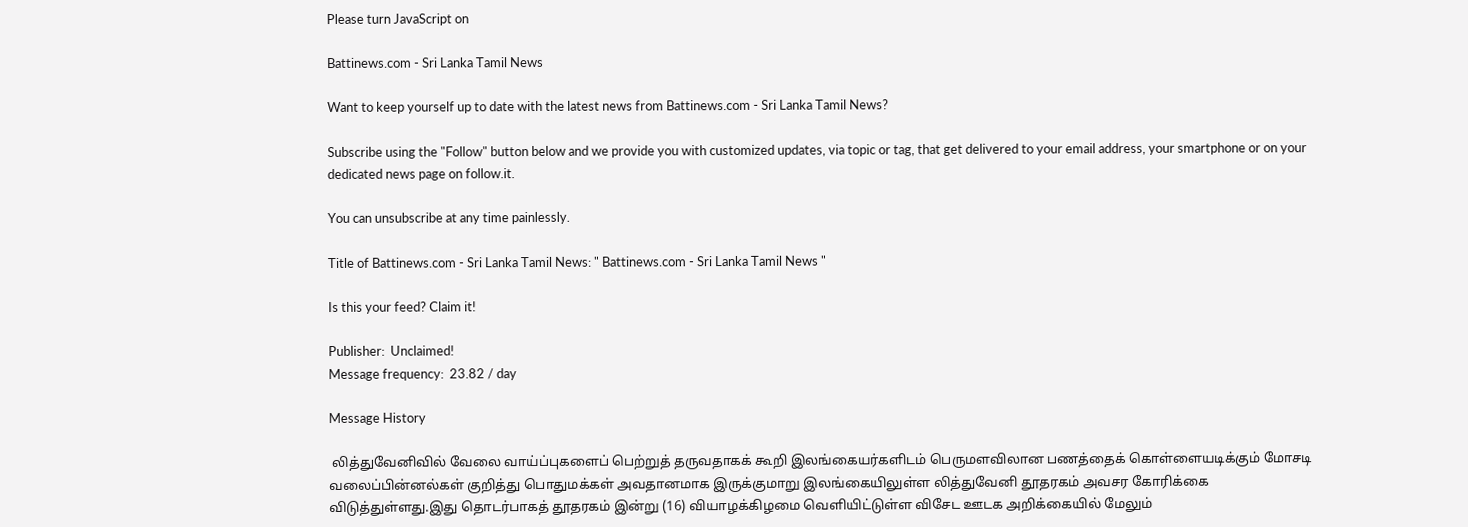Please turn JavaScript on

Battinews.com - Sri Lanka Tamil News

Want to keep yourself up to date with the latest news from Battinews.com - Sri Lanka Tamil News?

Subscribe using the "Follow" button below and we provide you with customized updates, via topic or tag, that get delivered to your email address, your smartphone or on your dedicated news page on follow.it.

You can unsubscribe at any time painlessly.

Title of Battinews.com - Sri Lanka Tamil News: " Battinews.com - Sri Lanka Tamil News "

Is this your feed? Claim it!

Publisher:  Unclaimed!
Message frequency:  23.82 / day

Message History

 லித்துவேனிவில் வேலை வாய்ப்புகளைப் பெற்றுத் தருவதாகக் கூறி இலங்கையர்களிடம் பெருமளவிலான பணத்தைக் கொள்ளையடிக்கும் மோசடி வலைப்பின்னல்கள் குறித்து பொதுமக்கள் அவதானமாக இருக்குமாறு இலங்கையிலுள்ள லித்துவேனி தூதரகம் அவசர கோரிக்கை விடுத்துள்ளது.இது தொடர்பாகத் தூதரகம் இன்று (16) வியாழக்கிழமை வெளியிட்டுள்ள விசேட ஊடக அறிக்கையில் மேலும்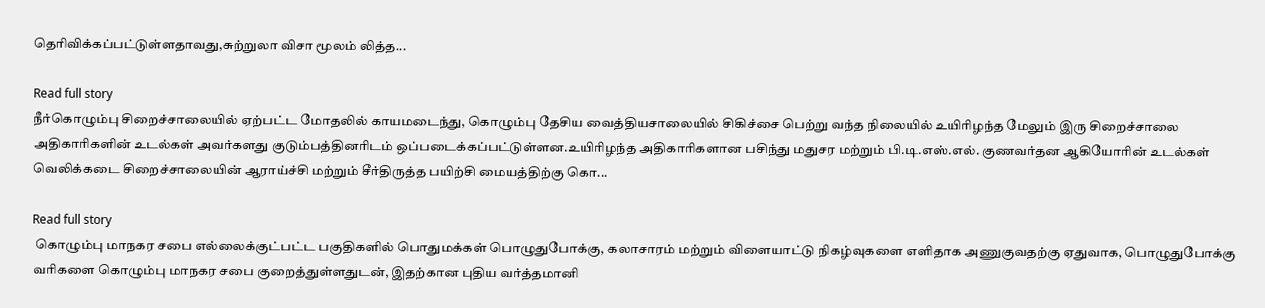தெரிவிக்கப்பட்டுள்ளதாவது,சுற்றுலா விசா மூலம் லித்த...

Read full story
நீர்கொழும்பு சிறைச்சாலையில் ஏற்பட்ட மோதலில் காயமடைந்து, கொழும்பு தேசிய வைத்தியசாலையில் சிகிச்சை பெற்று வந்த நிலையில் உயிரிழந்த மேலும் இரு சிறைச்சாலை அதிகாரிகளின் உடல்கள் அவர்களது குடும்பத்தினரிடம் ஒப்படைக்கப்பட்டுள்ளன.உயிரிழந்த அதிகாரிகளான பசிந்து மதுசர மற்றும் பி.டி.எஸ்.எல். குணவர்தன ஆகியோரின் உடல்கள் வெலிக்கடை சிறைச்சாலையின் ஆராய்ச்சி மற்றும் சீர்திருத்த பயிற்சி மையத்திற்கு கொ...

Read full story
 கொழும்பு மாநகர சபை எல்லைக்குட்பட்ட பகுதிகளில் பொதுமக்கள் பொழுதுபோக்கு, கலாசாரம் மற்றும் விளையாட்டு நிகழ்வுகளை எளிதாக அணுகுவதற்கு ஏதுவாக, பொழுதுபோக்கு வரிகளை கொழும்பு மாநகர சபை குறைத்துள்ளதுடன், இதற்கான புதிய வர்த்தமானி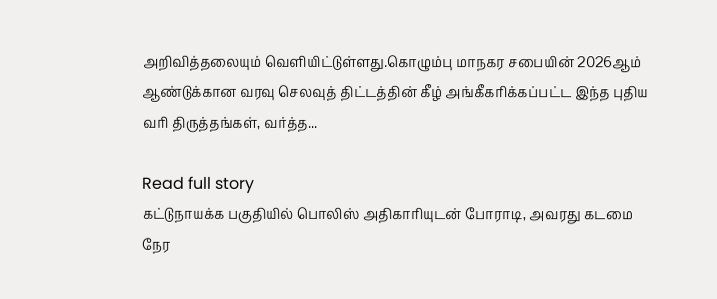அறிவித்தலையும் வெளியிட்டுள்ளது.கொழும்பு மாநகர சபையின் 2026ஆம் ஆண்டுக்கான வரவு செலவுத் திட்டத்தின் கீழ் அங்கீகரிக்கப்பட்ட இந்த புதிய வரி திருத்தங்கள், வர்த்த...

Read full story
கட்டுநாயக்க பகுதியில் பொலிஸ் அதிகாரியுடன் போராடி, அவரது கடமை நேர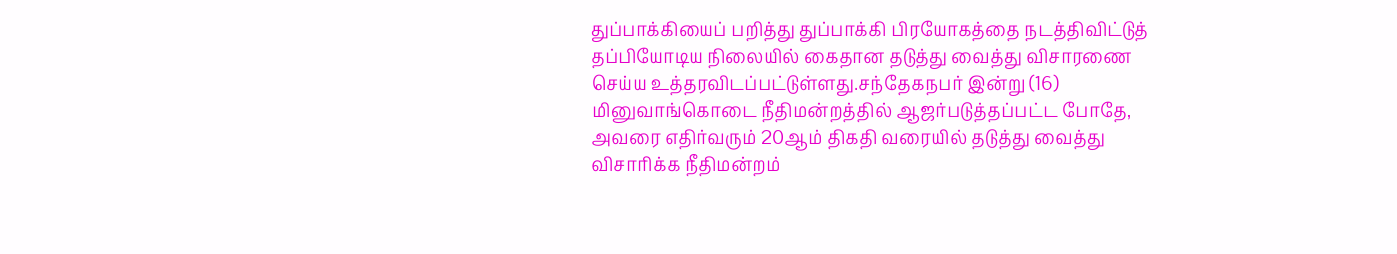துப்பாக்கியைப் பறித்து துப்பாக்கி பிரயோகத்தை நடத்திவிட்டுத் தப்பியோடிய நிலையில் கைதான தடுத்து வைத்து விசாரணை செய்ய உத்தரவிடப்பட்டுள்ளது.சந்தேகநபர் இன்று (16) மினுவாங்கொடை நீதிமன்றத்தில் ஆஜர்படுத்தப்பட்ட போதே, அவரை எதிர்வரும் 20ஆம் திகதி வரையில் தடுத்து வைத்து விசாரிக்க நீதிமன்றம்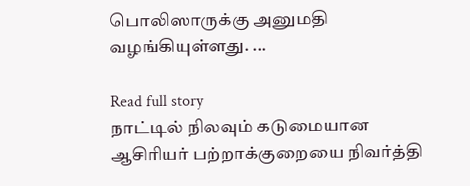பொலிஸாருக்கு அனுமதி வழங்கியுள்ளது. ...

Read full story
நாட்டில் நிலவும் கடுமையான ஆசிரியர் பற்றாக்குறையை நிவர்த்தி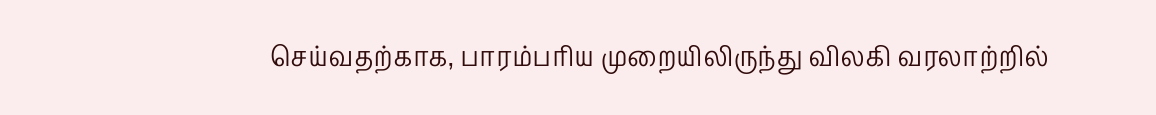செய்வதற்காக, பாரம்பரிய முறையிலிருந்து விலகி வரலாற்றில்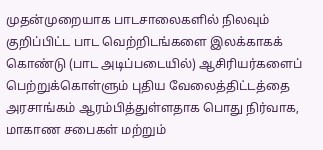முதன்முறையாக பாடசாலைகளில் நிலவும் குறிப்பிட்ட பாட வெற்றிடங்களை இலக்காகக் கொண்டு (பாட அடிப்படையில்) ஆசிரியர்களைப் பெற்றுக்கொள்ளும் புதிய வேலைத்திட்டத்தை அரசாங்கம் ஆரம்பித்துள்ளதாக பொது நிர்வாக, மாகாண சபைகள் மற்றும்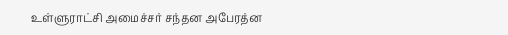உள்ளுராட்சி அமைச்சர் சந்தன அபேரத்ன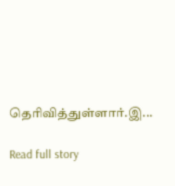தெரிவித்துள்ளார்.இ...

Read full story